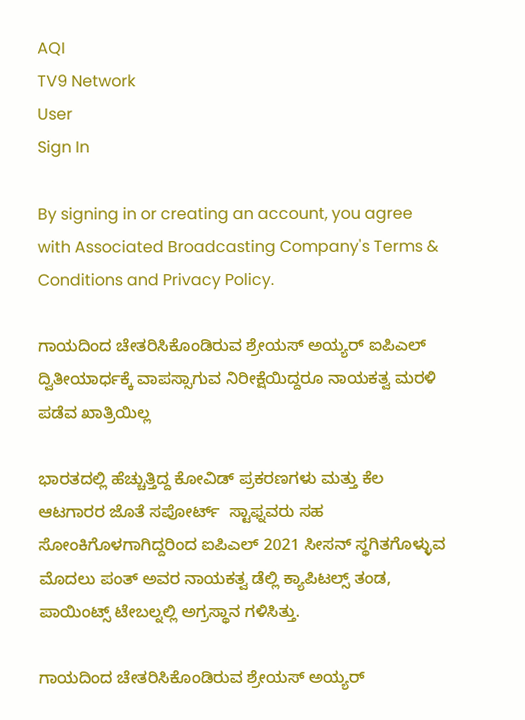AQI
TV9 Network
User
Sign In

By signing in or creating an account, you agree with Associated Broadcasting Company's Terms & Conditions and Privacy Policy.

ಗಾಯದಿಂದ ಚೇತರಿಸಿಕೊಂಡಿರುವ ಶ್ರೇಯಸ್ ಅಯ್ಯರ್ ಐಪಿಎಲ್ ದ್ವಿತೀಯಾರ್ಧಕ್ಕೆ ವಾಪಸ್ಸಾಗುವ ನಿರೀಕ್ಷೆಯಿದ್ದರೂ ನಾಯಕತ್ವ ಮರಳಿ ಪಡೆವ ಖಾತ್ರಿಯಿಲ್ಲ

ಭಾರತದಲ್ಲಿ ಹೆಚ್ಚುತ್ತಿದ್ದ ಕೋವಿಡ್ ಪ್ರಕರಣಗಳು ಮತ್ತು ಕೆಲ ಆಟಗಾರರ ಜೊತೆ ಸಪೋರ್ಟ್  ಸ್ಟಾಫ್ನವರು ಸಹ ಸೋಂಕಿಗೊಳಗಾಗಿದ್ದರಿಂದ ಐಪಿಎಲ್ 2021 ಸೀಸನ್ ಸ್ಥಗಿತಗೊಳ್ಳುವ ಮೊದಲು ಪಂತ್ ಅವರ ನಾಯಕತ್ವ ಡೆಲ್ಲಿ ಕ್ಯಾಪಿಟಲ್ಸ್ ತಂಡ, ಪಾಯಿಂಟ್ಸ್ ಟೇಬಲ್ನಲ್ಲಿ ಅಗ್ರಸ್ಥಾನ ಗಳಿಸಿತ್ತು.

ಗಾಯದಿಂದ ಚೇತರಿಸಿಕೊಂಡಿರುವ ಶ್ರೇಯಸ್ ಅಯ್ಯರ್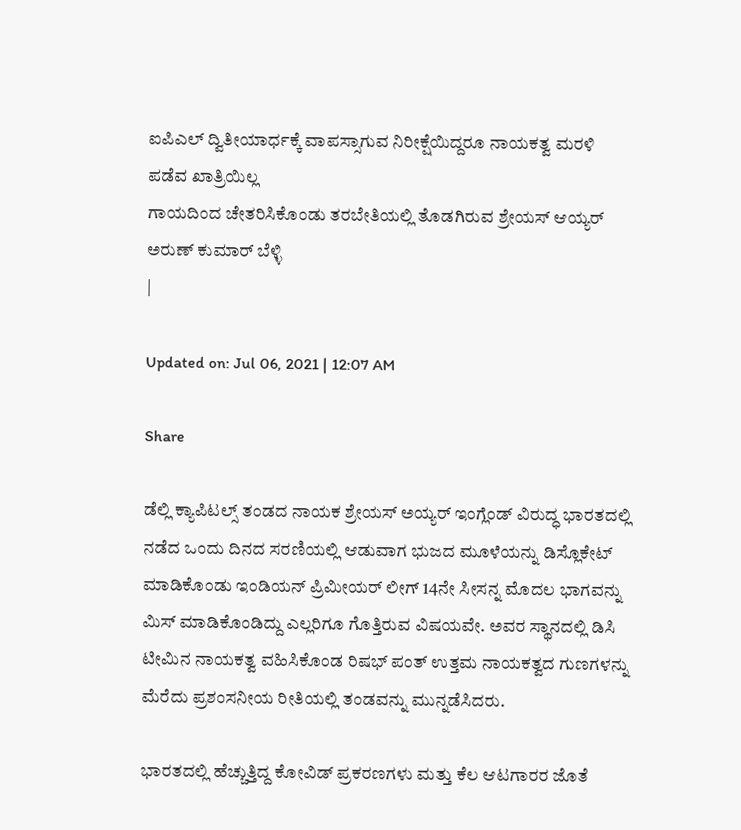ಐಪಿಎಲ್ ದ್ವಿತೀಯಾರ್ಧಕ್ಕೆ ವಾಪಸ್ಸಾಗುವ ನಿರೀಕ್ಷೆಯಿದ್ದರೂ ನಾಯಕತ್ವ ಮರಳಿ ಪಡೆವ ಖಾತ್ರಿಯಿಲ್ಲ
ಗಾಯದಿಂದ ಚೇತರಿಸಿಕೊಂಡು ತರಬೇತಿಯಲ್ಲಿ ತೊಡಗಿರುವ ಶ್ರೇಯಸ್ ಆಯ್ಯರ್
ಅರುಣ್ ಕುಮಾರ್ ಬೆಳ್ಳಿ
|

Updated on: Jul 06, 2021 | 12:07 AM

Share

ಡೆಲ್ಲಿ ಕ್ಯಾಪಿಟಲ್ಸ್ ತಂಡದ ನಾಯಕ ಶ್ರೇಯಸ್ ಅಯ್ಯರ್ ಇಂಗ್ಲೆಂಡ್ ವಿರುದ್ಧ ಭಾರತದಲ್ಲಿ ನಡೆದ ಒಂದು ದಿನದ ಸರಣಿಯಲ್ಲಿ ಆಡುವಾಗ ಭುಜದ ಮೂಳೆಯನ್ನು ಡಿಸ್ಲೊಕೇಟ್ ಮಾಡಿಕೊಂಡು ಇಂಡಿಯನ್ ಪ್ರಿಮೀಯರ್ ಲೀಗ್ 14ನೇ ಸೀಸನ್ನ ಮೊದಲ ಭಾಗವನ್ನು ಮಿಸ್ ಮಾಡಿಕೊಂಡಿದ್ದು ಎಲ್ಲರಿಗೂ ಗೊತ್ತಿರುವ ವಿಷಯವೇ. ಅವರ ಸ್ಥಾನದಲ್ಲಿ ಡಿಸಿ ಟೀಮಿನ ನಾಯಕತ್ವ ವಹಿಸಿಕೊಂಡ ರಿಷಭ್ ಪಂತ್ ಉತ್ತಮ ನಾಯಕತ್ವದ ಗುಣಗಳನ್ನು ಮೆರೆದು ಪ್ರಶಂಸನೀಯ ರೀತಿಯಲ್ಲಿ ತಂಡವನ್ನು ಮುನ್ನಡೆಸಿದರು.

ಭಾರತದಲ್ಲಿ ಹೆಚ್ಚುತ್ತಿದ್ದ ಕೋವಿಡ್ ಪ್ರಕರಣಗಳು ಮತ್ತು ಕೆಲ ಆಟಗಾರರ ಜೊತೆ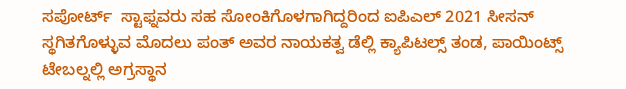ಸಪೋರ್ಟ್  ಸ್ಟಾಫ್ನವರು ಸಹ ಸೋಂಕಿಗೊಳಗಾಗಿದ್ದರಿಂದ ಐಪಿಎಲ್ 2021 ಸೀಸನ್ ಸ್ಥಗಿತಗೊಳ್ಳುವ ಮೊದಲು ಪಂತ್ ಅವರ ನಾಯಕತ್ವ ಡೆಲ್ಲಿ ಕ್ಯಾಪಿಟಲ್ಸ್ ತಂಡ, ಪಾಯಿಂಟ್ಸ್ ಟೇಬಲ್ನಲ್ಲಿ ಅಗ್ರಸ್ಥಾನ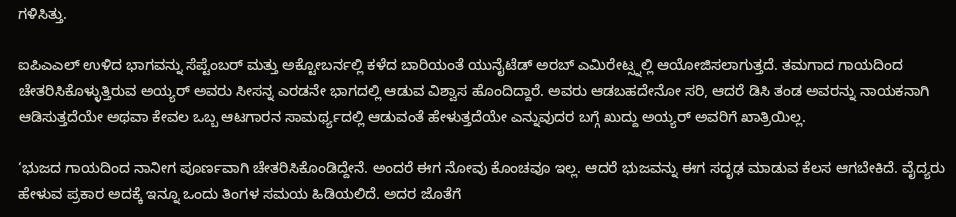ಗಳಿಸಿತ್ತು.

ಐಪಿಎಎಲ್ ಉಳಿದ ಭಾಗವನ್ನು ಸೆಪ್ಟೆಂಬರ್ ಮತ್ತು ಅಕ್ಟೋಬರ್ನಲ್ಲಿ ಕಳೆದ ಬಾರಿಯಂತೆ ಯುನೈಟೆಡ್ ಅರಬ್ ಎಮಿರೇಟ್ಸ್ನಲ್ಲಿ ಆಯೋಜಿಸಲಾಗುತ್ತದೆ. ತಮಗಾದ ಗಾಯದಿಂದ ಚೇತರಿಸಿಕೊಳ್ಳುತ್ತಿರುವ ಅಯ್ಯರ್ ಅವರು ಸೀಸನ್ನ ಎರಡನೇ ಭಾಗದಲ್ಲಿ ಆಡುವ ವಿಶ್ವಾಸ ಹೊಂದಿದ್ದಾರೆ. ಅವರು ಆಡಬಹದೇನೋ ಸರಿ, ಆದರೆ ಡಿಸಿ ತಂಡ ಅವರನ್ನು ನಾಯಕನಾಗಿ ಆಡಿಸುತ್ತದೆಯೇ ಅಥವಾ ಕೇವಲ ಒಬ್ಬ ಆಟಗಾರನ ಸಾಮರ್ಥ್ಯದಲ್ಲಿ ಆಡುವಂತೆ ಹೇಳುತ್ತದೆಯೇ ಎನ್ನುವುದರ ಬಗ್ಗೆ ಖುದ್ದು ಅಯ್ಯರ್ ಅವರಿಗೆ ಖಾತ್ರಿಯಿಲ್ಲ.

‘ಭುಜದ ಗಾಯದಿಂದ ನಾನೀಗ ಪೂರ್ಣವಾಗಿ ಚೇತರಿಸಿಕೊಂಡಿದ್ದೇನೆ. ಅಂದರೆ ಈಗ ನೋವು ಕೊಂಚವೂ ಇಲ್ಲ. ಆದರೆ ಭುಜವನ್ನು ಈಗ ಸದೃಢ ಮಾಡುವ ಕೆಲಸ ಆಗಬೇಕಿದೆ. ವೈದ್ಯರು ಹೇಳುವ ಪ್ರಕಾರ ಅದಕ್ಕೆ ಇನ್ನೂ ಒಂದು ತಿಂಗಳ ಸಮಯ ಹಿಡಿಯಲಿದೆ. ಅದರ ಜೊತೆಗೆ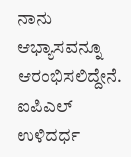ನಾನು ಆಭ್ಯಾಸವನ್ನೂ ಆರಂಭಿಸಲಿದ್ದೇನೆ. ಐಪಿಎಲ್ ಉಳಿದರ್ಧ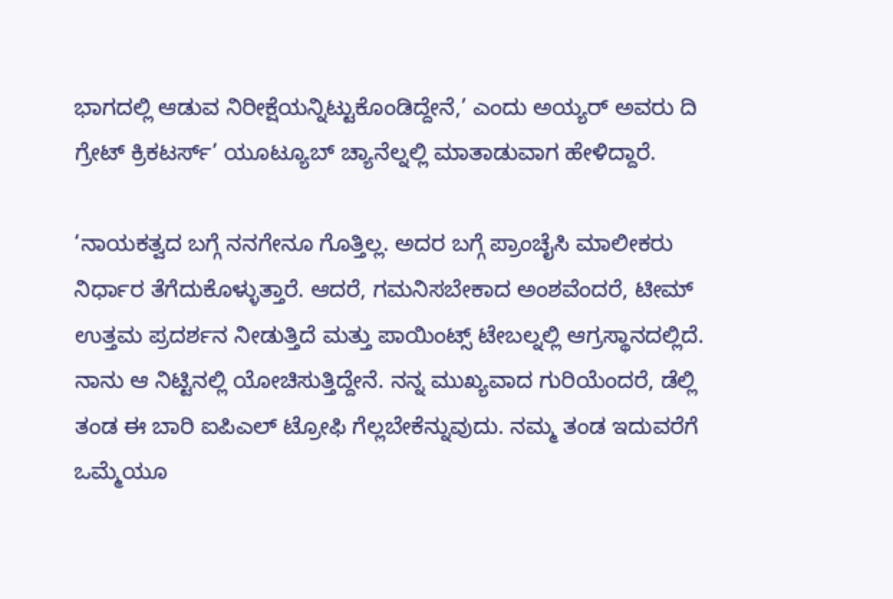ಭಾಗದಲ್ಲಿ ಆಡುವ ನಿರೀಕ್ಷೆಯನ್ನಿಟ್ಟುಕೊಂಡಿದ್ದೇನೆ,’ ಎಂದು ಅಯ್ಯರ್ ಅವರು ದಿ ಗ್ರೇಟ್ ಕ್ರಿಕಟರ್ಸ್’ ಯೂಟ್ಯೂಬ್ ಚ್ಯಾನೆಲ್ನಲ್ಲಿ ಮಾತಾಡುವಾಗ ಹೇಳಿದ್ದಾರೆ.

‘ನಾಯಕತ್ವದ ಬಗ್ಗೆ ನನಗೇನೂ ಗೊತ್ತಿಲ್ಲ. ಅದರ ಬಗ್ಗೆ ಪ್ರಾಂಚೈಸಿ ಮಾಲೀಕರು ನಿರ್ಧಾರ ತೆಗೆದುಕೊಳ್ಳುತ್ತಾರೆ. ಆದರೆ, ಗಮನಿಸಬೇಕಾದ ಅಂಶವೆಂದರೆ, ಟೀಮ್ ಉತ್ತಮ ಪ್ರದರ್ಶನ ನೀಡುತ್ತಿದೆ ಮತ್ತು ಪಾಯಿಂಟ್ಸ್ ಟೇಬಲ್ನಲ್ಲಿ ಆಗ್ರಸ್ಥಾನದಲ್ಲಿದೆ. ನಾನು ಆ ನಿಟ್ಟಿನಲ್ಲಿ ಯೋಚಿಸುತ್ತಿದ್ದೇನೆ. ನನ್ನ ಮುಖ್ಯವಾದ ಗುರಿಯೆಂದರೆ, ಡೆಲ್ಲಿ ತಂಡ ಈ ಬಾರಿ ಐಪಿಎಲ್ ಟ್ರೋಫಿ ಗೆಲ್ಲಬೇಕೆನ್ನುವುದು. ನಮ್ಮ ತಂಡ ಇದುವರೆಗೆ ಒಮ್ಮೆಯೂ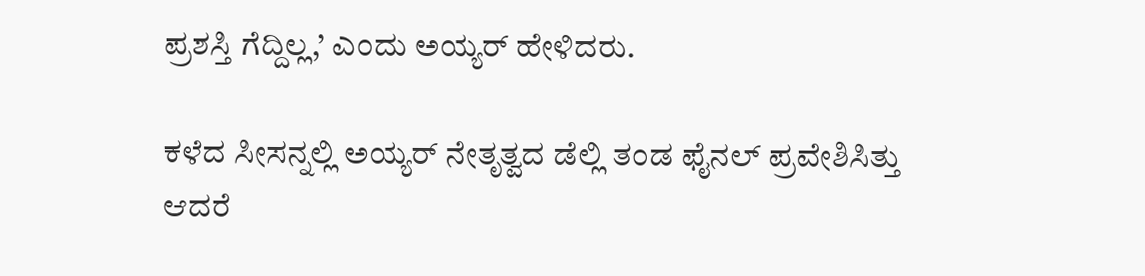ಪ್ರಶಸ್ತಿ ಗೆದ್ದಿಲ್ಲ,’ ಎಂದು ಅಯ್ಯರ್ ಹೇಳಿದರು.

ಕಳೆದ ಸೀಸನ್ನಲ್ಲಿ ಅಯ್ಯರ್ ನೇತೃತ್ವದ ಡೆಲ್ಲಿ ತಂಡ ಫೈನಲ್ ಪ್ರವೇಶಿಸಿತ್ತು ಆದರೆ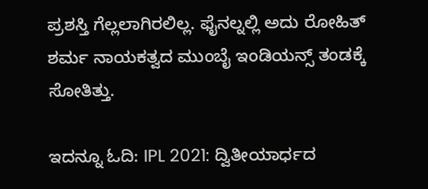ಪ್ರಶಸ್ತಿ ಗೆಲ್ಲಲಾಗಿರಲಿಲ್ಲ. ಫೈನಲ್ನಲ್ಲಿ ಅದು ರೋಹಿತ್ ಶರ್ಮ ನಾಯಕತ್ವದ ಮುಂಬೈ ಇಂಡಿಯನ್ಸ್ ತಂಡಕ್ಕೆ ಸೋತಿತ್ತು.

ಇದನ್ನೂ ಓದಿ: IPL 2021: ದ್ವಿತೀಯಾರ್ಧದ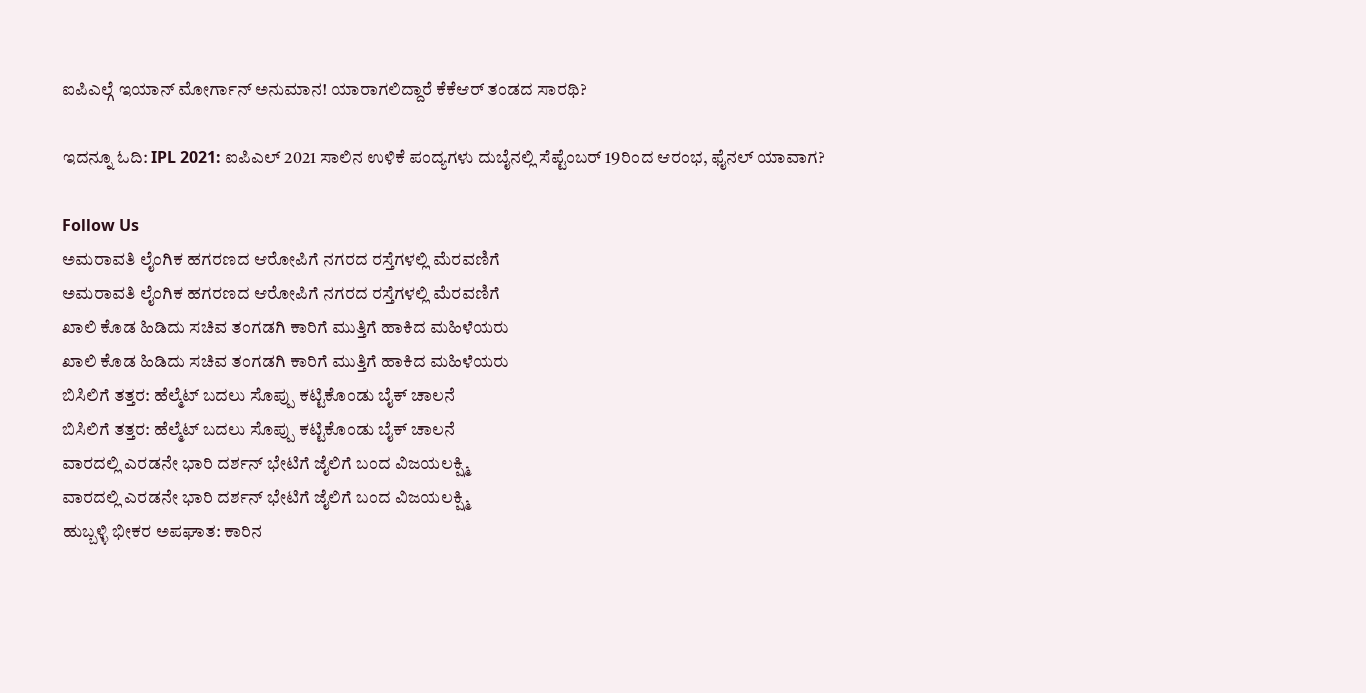ಐಪಿಎಲ್ಗೆ ಇಯಾನ್ ಮೋರ್ಗಾನ್ ಅನುಮಾನ! ಯಾರಾಗಲಿದ್ದಾರೆ ಕೆಕೆಆರ್ ತಂಡದ ಸಾರಥಿ?

ಇದನ್ನೂ ಓದಿ: IPL 2021: ಐಪಿಎಲ್ 2021 ಸಾಲಿನ ಉಳಿಕೆ ಪಂದ್ಯಗಳು ದುಬೈನಲ್ಲಿ ಸೆಪ್ಟೆಂಬರ್ 19ರಿಂದ ಆರಂಭ, ಫೈನಲ್ ಯಾವಾಗ?

Follow Us
ಅಮರಾವತಿ ಲೈಂಗಿಕ ಹಗರಣದ ಆರೋಪಿಗೆ ನಗರದ ರಸ್ತೆಗಳಲ್ಲಿ ಮೆರವಣಿಗೆ
ಅಮರಾವತಿ ಲೈಂಗಿಕ ಹಗರಣದ ಆರೋಪಿಗೆ ನಗರದ ರಸ್ತೆಗಳಲ್ಲಿ ಮೆರವಣಿಗೆ
ಖಾಲಿ ಕೊಡ ಹಿಡಿದು ಸಚಿವ ತಂಗಡಗಿ ಕಾರಿಗೆ ಮುತ್ತಿಗೆ ಹಾಕಿದ ಮಹಿಳೆಯರು
ಖಾಲಿ ಕೊಡ ಹಿಡಿದು ಸಚಿವ ತಂಗಡಗಿ ಕಾರಿಗೆ ಮುತ್ತಿಗೆ ಹಾಕಿದ ಮಹಿಳೆಯರು
ಬಿಸಿಲಿಗೆ ತತ್ತರ: ಹೆಲ್ಮೆಟ್ ಬದಲು ಸೊಪ್ಪು ಕಟ್ಟಿಕೊಂಡು ಬೈಕ್ ಚಾಲನೆ
ಬಿಸಿಲಿಗೆ ತತ್ತರ: ಹೆಲ್ಮೆಟ್ ಬದಲು ಸೊಪ್ಪು ಕಟ್ಟಿಕೊಂಡು ಬೈಕ್ ಚಾಲನೆ
ವಾರದಲ್ಲಿ ಎರಡನೇ ಭಾರಿ ದರ್ಶನ್ ಭೇಟಿಗೆ ಜೈಲಿಗೆ ಬಂದ ವಿಜಯಲಕ್ಷ್ಮಿ
ವಾರದಲ್ಲಿ ಎರಡನೇ ಭಾರಿ ದರ್ಶನ್ ಭೇಟಿಗೆ ಜೈಲಿಗೆ ಬಂದ ವಿಜಯಲಕ್ಷ್ಮಿ
ಹುಬ್ಬಳ್ಳಿ ಭೀಕರ ಅಪಘಾತ: ಕಾರಿನ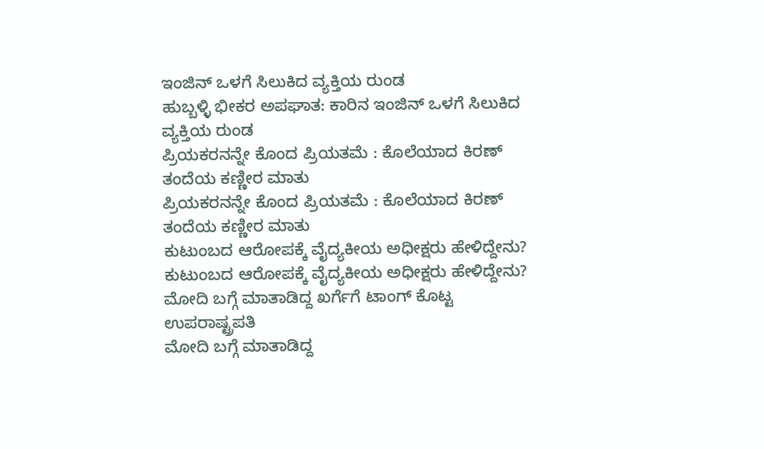ಇಂಜಿನ್ ಒಳಗೆ ಸಿಲುಕಿದ ವ್ಯಕ್ತಿಯ ರುಂಡ
ಹುಬ್ಬಳ್ಳಿ ಭೀಕರ ಅಪಘಾತ: ಕಾರಿನ ಇಂಜಿನ್ ಒಳಗೆ ಸಿಲುಕಿದ ವ್ಯಕ್ತಿಯ ರುಂಡ
ಪ್ರಿಯಕರನನ್ನೇ ಕೊಂದ ಪ್ರಿಯತಮೆ : ಕೊಲೆಯಾದ ಕಿರಣ್ ತಂದೆಯ ಕಣ್ಣೀರ ಮಾತು
ಪ್ರಿಯಕರನನ್ನೇ ಕೊಂದ ಪ್ರಿಯತಮೆ : ಕೊಲೆಯಾದ ಕಿರಣ್ ತಂದೆಯ ಕಣ್ಣೀರ ಮಾತು
ಕುಟುಂಬದ ಆರೋಪಕ್ಕೆ ವೈದ್ಯಕೀಯ ಅಧೀಕ್ಷರು ಹೇಳಿದ್ದೇನು?
ಕುಟುಂಬದ ಆರೋಪಕ್ಕೆ ವೈದ್ಯಕೀಯ ಅಧೀಕ್ಷರು ಹೇಳಿದ್ದೇನು?
ಮೋದಿ ಬಗ್ಗೆ ಮಾತಾಡಿದ್ದ ಖರ್ಗೆಗೆ ಟಾಂಗ್ ಕೊಟ್ಟ ಉಪರಾಷ್ಟ್ರಪತಿ
ಮೋದಿ ಬಗ್ಗೆ ಮಾತಾಡಿದ್ದ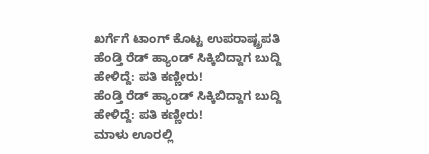ಖರ್ಗೆಗೆ ಟಾಂಗ್ ಕೊಟ್ಟ ಉಪರಾಷ್ಟ್ರಪತಿ
ಹೆಂಡ್ತಿ ರೆಡ್ ಹ್ಯಾಂಡ್ ಸಿಕ್ಕಿಬಿದ್ದಾಗ ಬುದ್ದಿ ಹೇಳಿದ್ದೆ: ಪತಿ ಕಣ್ಣೀರು!
ಹೆಂಡ್ತಿ ರೆಡ್ ಹ್ಯಾಂಡ್ ಸಿಕ್ಕಿಬಿದ್ದಾಗ ಬುದ್ದಿ ಹೇಳಿದ್ದೆ: ಪತಿ ಕಣ್ಣೀರು!
ಮಾಳು ಊರಲ್ಲಿ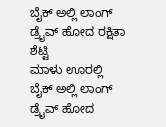ಬೈಕ್ ಅಲ್ಲಿ ಲಾಂಗ್ ಡ್ರೈವ್ ಹೋದ ರಕ್ಷಿತಾ ಶೆಟ್ಟಿ
ಮಾಳು ಊರಲ್ಲಿ ಬೈಕ್ ಅಲ್ಲಿ ಲಾಂಗ್ ಡ್ರೈವ್ ಹೋದ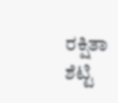ರಕ್ಷಿತಾ ಶೆಟ್ಟಿ